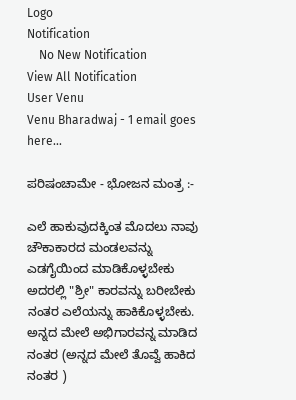Logo
Notification
    No New Notification
View All Notification
User Venu
Venu Bharadwaj - 1 email goes here...

ಪರಿಷಂಚಾಮೇ - ಭೋಜನ ಮಂತ್ರ :-

ಎಲೆ ಹಾಕುವುದಕ್ಕಿಂತ ಮೊದಲು ನಾವು ಚೌಕಾಕಾರದ ಮಂಡಲವನ್ನು ಎಡಗೈಯಿಂದ ಮಾಡಿಕೊಳ್ಳಬೇಕು ಅದರಲ್ಲಿ "ಶ್ರೀ" ಕಾರವನ್ನು ಬರೀಬೇಕು ನಂತರ ಎಲೆಯನ್ನು ಹಾಕಿಕೊಳ್ಳಬೇಕು. ಅನ್ನದ ಮೇಲೆ ಅಭಿಗಾರವನ್ನ ಮಾಡಿದ ನಂತರ (ಅನ್ನದ ಮೇಲೆ ತೊವ್ವೆ ಹಾಕಿದ ನಂತರ )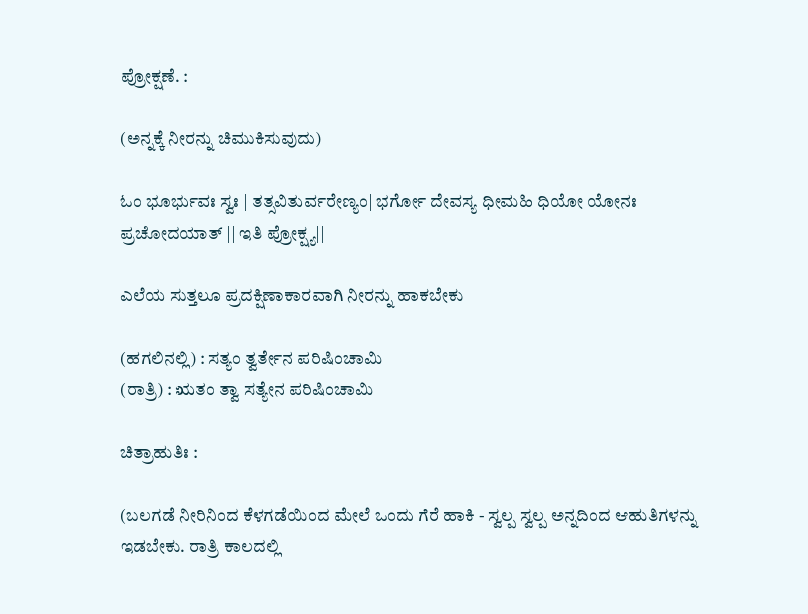ಪ್ರೋಕ್ಷಣೆ. :

(ಅನ್ನಕ್ಕೆ ನೀರನ್ನು ಚಿಮುಕಿಸುವುದು)

ಓಂ ಭೂರ್ಭುವಃ ಸ್ವಃ | ತತ್ಸವಿತುರ್ವರೇಣ್ಯಂ| ಭರ್ಗೋ ದೇವಸ್ಯ ಧೀಮಹಿ ಧಿಯೋ ಯೋನಃ ಪ್ರಚೋದಯಾತ್ || ಇತಿ ಪ್ರೋಕ್ಷ್ಯ||

ಎಲೆಯ ಸುತ್ತಲೂ ಪ್ರದಕ್ಷಿಣಾಕಾರವಾಗಿ ನೀರನ್ನು ಹಾಕಬೇಕು

(ಹಗಲಿನಲ್ಲಿ) : ಸತ್ಯಂ ತ್ವರ್ತೇನ ಪರಿಷಿಂಚಾಮಿ
(ರಾತ್ರಿ) : ಋತಂ ತ್ವಾ ಸತ್ಯೇನ ಪರಿಷಿಂಚಾಮಿ

ಚಿತ್ರಾಹುತಿಃ :

(ಬಲಗಡೆ ನೀರಿನಿಂದ ಕೆಳಗಡೆಯಿಂದ ಮೇಲೆ ಒಂದು ಗೆರೆ ಹಾಕಿ - ಸ್ವಲ್ಪ ಸ್ವಲ್ಪ ಅನ್ನದಿಂದ ಆಹುತಿಗಳನ್ನು ಇಡಬೇಕು. ರಾತ್ರಿ ಕಾಲದಲ್ಲಿ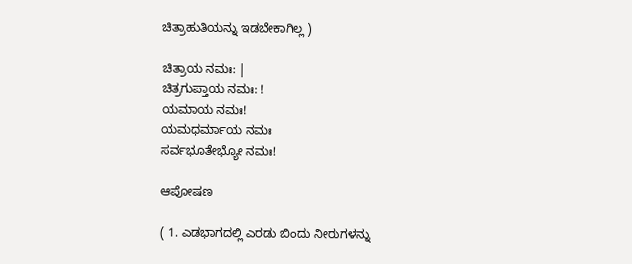ಚಿತ್ರಾಹುತಿಯನ್ನು ಇಡಬೇಕಾಗಿಲ್ಲ )

ಚಿತ್ರಾಯ ನಮಃ: |
ಚಿತ್ರಗುಪ್ತಾಯ ನಮಃ: !
ಯಮಾಯ ನಮಃ!
ಯಮಧರ್ಮಾಯ ನಮಃ
ಸರ್ವಭೂತೇಭ್ಯೋ ನಮಃ!

ಆಪೋಷಣ

( 1. ಎಡಭಾಗದಲ್ಲಿ ಎರಡು ಬಿಂದು ನೀರುಗಳನ್ನು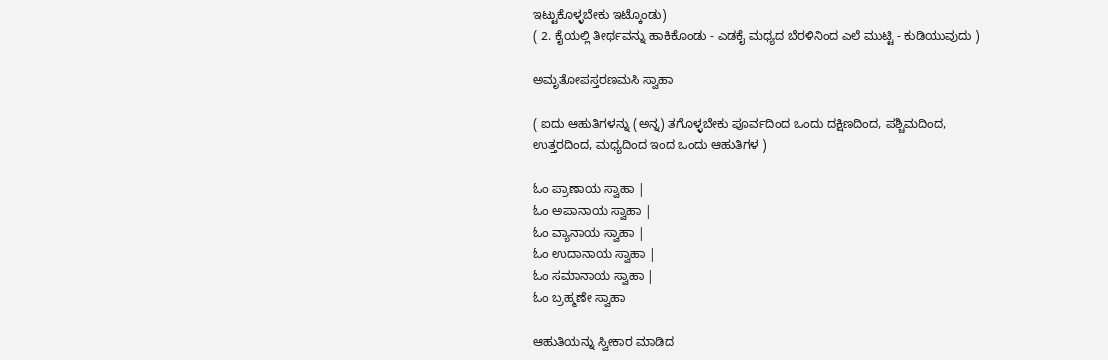ಇಟ್ಟುಕೊಳ್ಳಬೇಕು ಇಟ್ಕೊಂಡು)
( 2. ಕೈಯಲ್ಲಿ ತೀರ್ಥವನ್ನು ಹಾಕಿಕೊಂಡು - ಎಡಕೈ ಮಧ್ಯದ ಬೆರಳಿನಿಂದ ಎಲೆ ಮುಟ್ಟಿ - ಕುಡಿಯುವುದು )

ಅಮೃತೋಪಸ್ತರಣಮಸಿ ಸ್ವಾಹಾ

( ಐದು ಆಹುತಿಗಳನ್ನು (ಅನ್ನ) ತಗೊಳ್ಳಬೇಕು ಪೂರ್ವದಿಂದ ಒಂದು ದಕ್ಷಿಣದಿಂದ, ಪಶ್ಚಿಮದಿಂದ, ಉತ್ತರದಿಂದ, ಮಧ್ಯದಿಂದ ಇಂದ ಒಂದು ಆಹುತಿಗಳ )

ಓಂ ಪ್ರಾಣಾಯ ಸ್ವಾಹಾ |
ಓಂ ಅಪಾನಾಯ ಸ್ವಾಹಾ |
ಓಂ ವ್ಯಾನಾಯ ಸ್ವಾಹಾ |
ಓಂ ಉದಾನಾಯ ಸ್ವಾಹಾ |
ಓಂ ಸಮಾನಾಯ ಸ್ವಾಹಾ |
ಓಂ ಬ್ರಹ್ಮಣೇ ಸ್ವಾಹಾ

ಆಹುತಿಯನ್ನು ಸ್ವೀಕಾರ ಮಾಡಿದ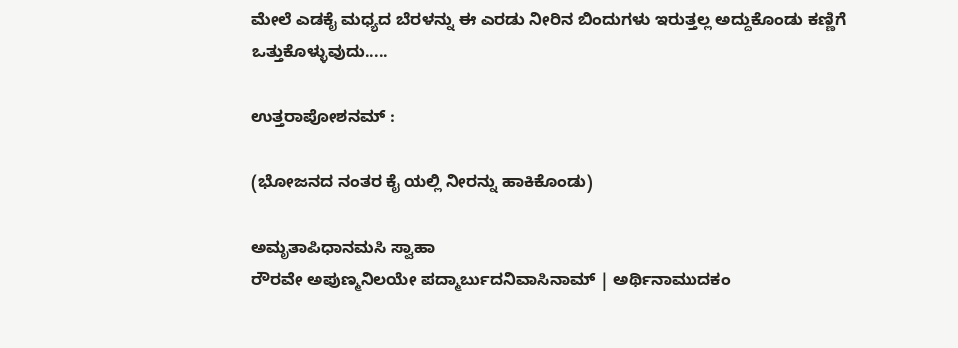ಮೇಲೆ ಎಡಕೈ ಮಧ್ಯದ ಬೆರಳನ್ನು ಈ ಎರಡು ನೀರಿನ ಬಿಂದುಗಳು ಇರುತ್ತಲ್ಲ ಅದ್ದುಕೊಂಡು ಕಣ್ಣಿಗೆ ಒತ್ತುಕೊಳ್ಳುವುದು.....

ಉತ್ತರಾಪೋಶನಮ್ :

(ಭೋಜನದ ನಂತರ ಕೈ ಯಲ್ಲಿ ನೀರನ್ನು ಹಾಕಿಕೊಂಡು)

ಅಮೃತಾಪಿಧಾನಮಸಿ ಸ್ವಾಹಾ
ರೌರವೇ ಅಪುಣ್ಮನಿಲಯೇ ಪದ್ಮಾರ್ಬುದನಿವಾಸಿನಾಮ್‌ | ಅರ್ಥಿನಾಮುದಕಂ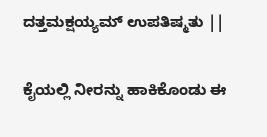ದತ್ತಮಕ್ಷಯ್ಯಮ್‌ ಉಪತಿಷ್ಮತು ||

ಕೈಯಲ್ಲಿ ನೀರನ್ನು ಹಾಕಿಕೊಂಡು ಈ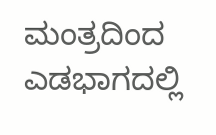ಮಂತ್ರದಿಂದ ಎಡಭಾಗದಲ್ಲಿ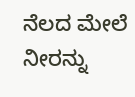ನೆಲದ ಮೇಲೆ ನೀರನ್ನು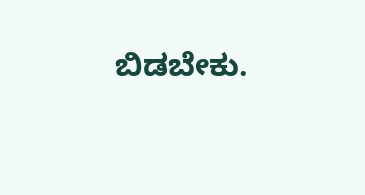ಬಿಡಬೇಕು.